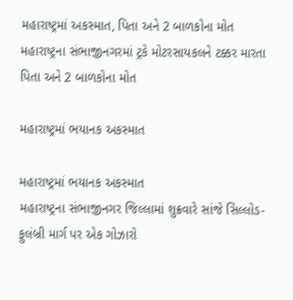મહારાષ્ટ્રમાં અકસ્માત, પિતા અને 2 બાળકોના મોત
મહારાષ્ટ્રના સંભાજીનગરમાં ટ્રકે મોટરસાયકલને ટક્કર મારતા પિતા અને 2 બાળકોના મોત

મહારાષ્ટ્રમાં ભયાનક અકસ્માત

મહારાષ્ટ્રમાં ભયાનક અકસ્માત
મહારાષ્ટ્રના સંભાજીનગર જિલ્લામાં શુક્રવારે સાંજે સિલ્લોડ-ફુલંબ્રી માર્ગ પર એક ગોઝારો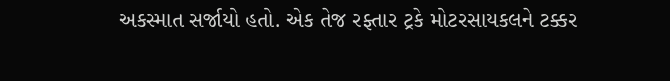અકસ્માત સર્જાયો હતો. એક તેજ રફ્તાર ટ્રકે મોટરસાયકલને ટક્કર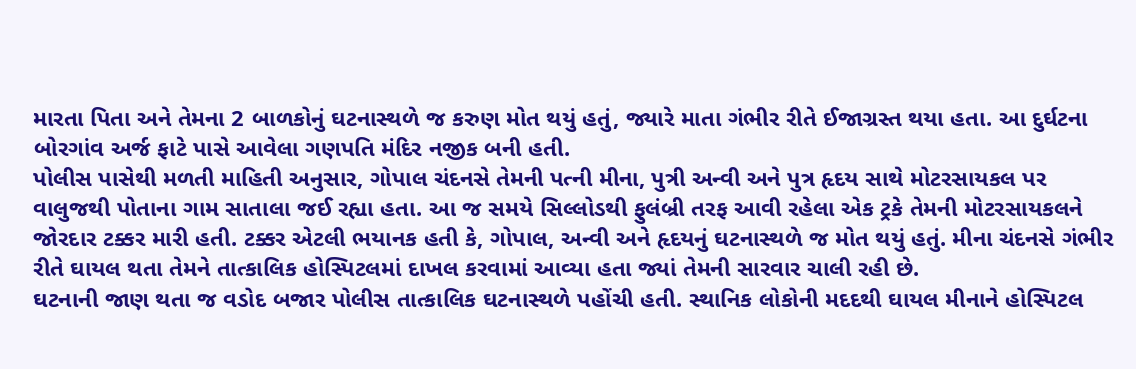મારતા પિતા અને તેમના 2 બાળકોનું ઘટનાસ્થળે જ કરુણ મોત થયું હતું, જ્યારે માતા ગંભીર રીતે ઈજાગ્રસ્ત થયા હતા. આ દુર્ઘટના બોરગાંવ અર્જ ફાટે પાસે આવેલા ગણપતિ મંદિર નજીક બની હતી.
પોલીસ પાસેથી મળતી માહિતી અનુસાર, ગોપાલ ચંદનસે તેમની પત્ની મીના, પુત્રી અન્વી અને પુત્ર હૃદય સાથે મોટરસાયકલ પર વાલુજથી પોતાના ગામ સાતાલા જઈ રહ્યા હતા. આ જ સમયે સિલ્લોડથી ફુલંબ્રી તરફ આવી રહેલા એક ટ્રકે તેમની મોટરસાયકલને જોરદાર ટક્કર મારી હતી. ટક્કર એટલી ભયાનક હતી કે, ગોપાલ, અન્વી અને હૃદયનું ઘટનાસ્થળે જ મોત થયું હતું. મીના ચંદનસે ગંભીર રીતે ઘાયલ થતા તેમને તાત્કાલિક હોસ્પિટલમાં દાખલ કરવામાં આવ્યા હતા જ્યાં તેમની સારવાર ચાલી રહી છે.
ઘટનાની જાણ થતા જ વડોદ બજાર પોલીસ તાત્કાલિક ઘટનાસ્થળે પહોંચી હતી. સ્થાનિક લોકોની મદદથી ઘાયલ મીનાને હોસ્પિટલ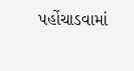પહોંચાડવામાં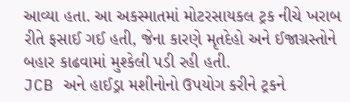આવ્યા હતા. આ અકસ્માતમાં મોટરસાયકલ ટ્રક નીચે ખરાબ રીતે ફસાઈ ગઈ હતી, જેના કારણે મૃતદેહો અને ઈજાગ્રસ્તોને બહાર કાઢવામાં મુશ્કેલી પડી રહી હતી.
JCB અને હાઈડ્રા મશીનોનો ઉપયોગ કરીને ટ્રકને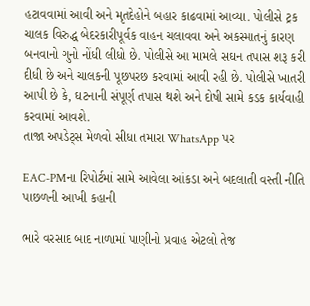હટાવવામાં આવી અને મૃતદેહોને બહાર કાઢવામાં આવ્યા. પોલીસે ટ્રક ચાલક વિરુદ્ધ બેદરકારીપૂર્વક વાહન ચલાવવા અને અકસ્માતનું કારણ બનવાનો ગુનો નોંધી લીધો છે. પોલીસે આ મામલે સઘન તપાસ શરૂ કરી દીધી છે અને ચાલકની પૂછપરછ કરવામાં આવી રહી છે. પોલીસે ખાતરી આપી છે કે, ઘટનાની સંપૂર્ણ તપાસ થશે અને દોષી સામે કડક કાર્યવાહી કરવામાં આવશે.
તાજા અપડેટ્સ મેળવો સીધા તમારા WhatsApp પર

EAC-PMના રિપોર્ટમાં સામે આવેલા આંકડા અને બદલાતી વસ્તી નીતિ પાછળની આખી કહાની

ભારે વરસાદ બાદ નાળામાં પાણીનો પ્રવાહ એટલો તેજ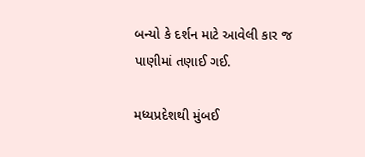બન્યો કે દર્શન માટે આવેલી કાર જ પાણીમાં તણાઈ ગઈ.

મધ્યપ્રદેશથી મુંબઈ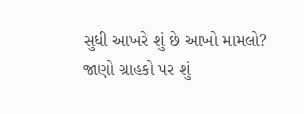સુધી આખરે શું છે આખો મામલો? જાણો ગ્રાહકો પર શું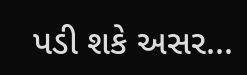પડી શકે અસર...